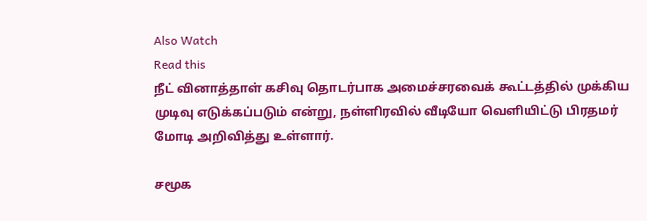Also Watch
Read this
நீட் வினாத்தாள் கசிவு தொடர்பாக அமைச்சரவைக் கூட்டத்தில் முக்கிய முடிவு எடுக்கப்படும் என்று, நள்ளிரவில் வீடியோ வெளியிட்டு பிரதமர் மோடி அறிவித்து உள்ளார்.

சமூக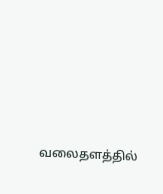வலைதளத்தில்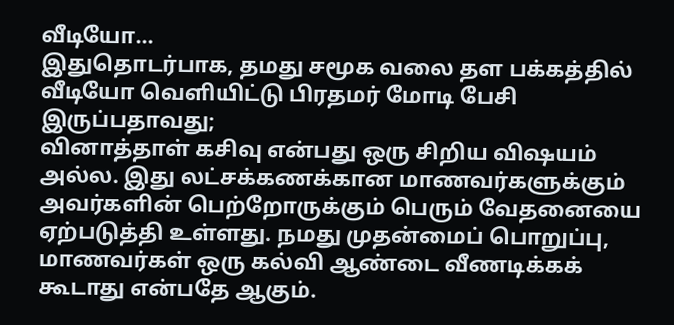வீடியோ...
இதுதொடர்பாக, தமது சமூக வலை தள பக்கத்தில் வீடியோ வெளியிட்டு பிரதமர் மோடி பேசி இருப்பதாவது;
வினாத்தாள் கசிவு என்பது ஒரு சிறிய விஷயம் அல்ல. இது லட்சக்கணக்கான மாணவர்களுக்கும் அவர்களின் பெற்றோருக்கும் பெரும் வேதனையை ஏற்படுத்தி உள்ளது. நமது முதன்மைப் பொறுப்பு, மாணவர்கள் ஒரு கல்வி ஆண்டை வீணடிக்கக் கூடாது என்பதே ஆகும்.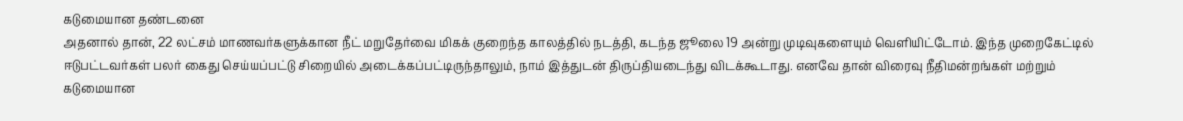கடுமையான தண்டனை
அதனால் தான், 22 லட்சம் மாணவர்களுக்கான நீட் மறுதேர்வை மிகக் குறைந்த காலத்தில் நடத்தி, கடந்த ஜூலை 19 அன்று முடிவுகளையும் வெளியிட்டோம். இந்த முறைகேட்டில் ஈடுபட்டவர்கள் பலர் கைது செய்யப்பட்டு சிறையில் அடைக்கப்பட்டிருந்தாலும், நாம் இத்துடன் திருப்தியடைந்து விடக்கூடாது. எனவே தான் விரைவு நீதிமன்றங்கள் மற்றும் கடுமையான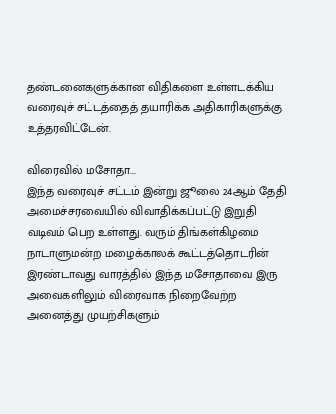தண்டனைகளுக்கான விதிகளை உள்ளடக்கிய வரைவுச் சட்டத்தைத் தயாரிக்க அதிகாரிகளுக்கு உத்தரவிட்டேன்.

விரைவில் மசோதா...
இந்த வரைவுச் சட்டம் இன்று ஜூலை 24ஆம் தேதி அமைச்சரவையில் விவாதிக்கப்பட்டு இறுதி வடிவம் பெற உள்ளது. வரும் திங்கள்கிழமை நாடாளுமன்ற மழைக்காலக் கூட்டத்தொடரின் இரண்டாவது வாரத்தில் இந்த மசோதாவை இரு அவைகளிலும் விரைவாக நிறைவேற்ற அனைத்து முயற்சிகளும்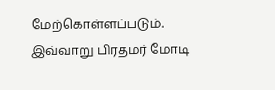மேற்கொள்ளப்படும்.
இவ்வாறு பிரதமர் மோடி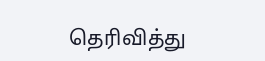தெரிவித்து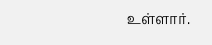உள்ளார்.